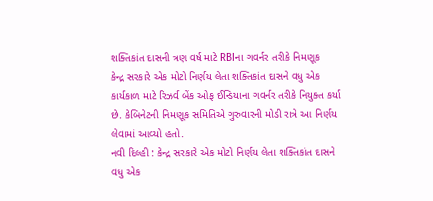શક્તિકાંત દાસની ત્રણ વર્ષ માટે RBIના ગવર્નર તરીકે નિમણૂક
કેન્દ્ર સરકારે એક મોટો નિર્ણય લેતા શક્તિકાંત દાસને વધુ એક કાર્યકાળ માટે રિઝર્વ બેંક ઓફ ઈન્ડિયાના ગવર્નર તરીકે નિયુક્ત કર્યા છે. કેબિનેટની નિમણૂક સમિતિએ ગુરુવારની મોડી રાત્રે આ નિર્ણય લેવામાં આવ્યો હતો.
નવી દિલ્હી : કેન્દ્ર સરકારે એક મોટો નિર્ણય લેતા શક્તિકાંત દાસને વધુ એક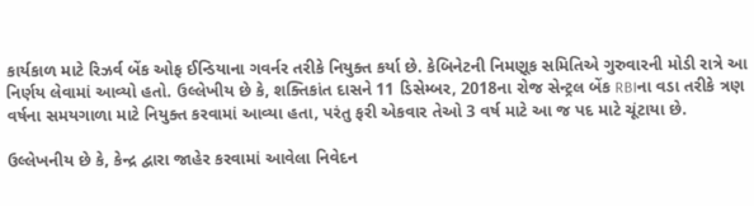કાર્યકાળ માટે રિઝર્વ બેંક ઓફ ઈન્ડિયાના ગવર્નર તરીકે નિયુક્ત કર્યા છે. કેબિનેટની નિમણૂક સમિતિએ ગુરુવારની મોડી રાત્રે આ નિર્ણય લેવામાં આવ્યો હતો. ઉલ્લેખીય છે કે, શક્તિકાંત દાસને 11 ડિસેમ્બર, 2018ના રોજ સેન્ટ્રલ બેંક RBIના વડા તરીકે ત્રણ વર્ષના સમયગાળા માટે નિયુક્ત કરવામાં આવ્યા હતા, પરંતુ ફરી એકવાર તેઓ 3 વર્ષ માટે આ જ પદ માટે ચૂંટાયા છે.

ઉલ્લેખનીય છે કે, કેન્દ્ર દ્વારા જાહેર કરવામાં આવેલા નિવેદન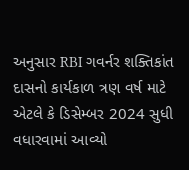અનુસાર RBI ગવર્નર શક્તિકાંત દાસનો કાર્યકાળ ત્રણ વર્ષ માટે એટલે કે ડિસેમ્બર 2024 સુધી વધારવામાં આવ્યો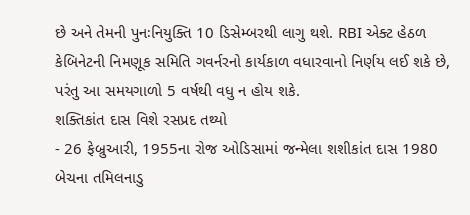છે અને તેમની પુનઃનિયુક્તિ 10 ડિસેમ્બરથી લાગુ થશે. RBI એક્ટ હેઠળ કેબિનેટની નિમણૂક સમિતિ ગવર્નરનો કાર્યકાળ વધારવાનો નિર્ણય લઈ શકે છે, પરંતુ આ સમયગાળો 5 વર્ષથી વધુ ન હોય શકે.
શક્તિકાંત દાસ વિશે રસપ્રદ તથ્યો
- 26 ફેબ્રુઆરી, 1955ના રોજ ઓડિસામાં જન્મેલા શશીકાંત દાસ 1980 બેચના તમિલનાડુ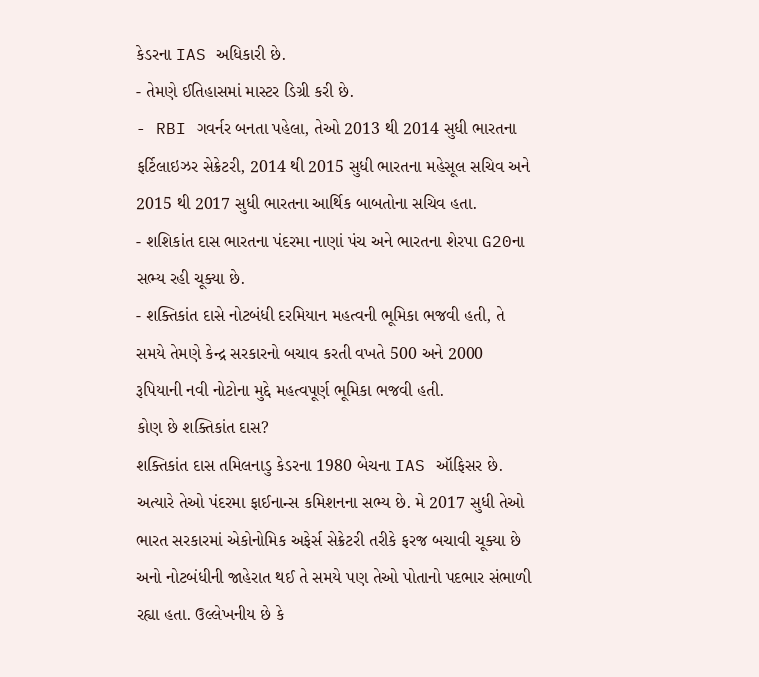કેડરના IAS અધિકારી છે.
- તેમણે ઈતિહાસમાં માસ્ટર ડિગ્રી કરી છે.
- RBI ગવર્નર બનતા પહેલા, તેઓ 2013 થી 2014 સુધી ભારતના ફર્ટિલાઇઝર સેક્રેટરી, 2014 થી 2015 સુધી ભારતના મહેસૂલ સચિવ અને 2015 થી 2017 સુધી ભારતના આર્થિક બાબતોના સચિવ હતા.
- શશિકાંત દાસ ભારતના પંદરમા નાણાં પંચ અને ભારતના શેરપા G20ના સભ્ય રહી ચૂક્યા છે.
- શક્તિકાંત દાસે નોટબંધી દરમિયાન મહત્વની ભૂમિકા ભજવી હતી, તે સમયે તેમણે કેન્દ્ર સરકારનો બચાવ કરતી વખતે 500 અને 2000 રૂપિયાની નવી નોટોના મુદ્દે મહત્વપૂર્ણ ભૂમિકા ભજવી હતી.
કોણ છે શક્તિકાંત દાસ?
શક્તિકાંત દાસ તમિલનાડુ કેડરના 1980 બેચના IAS ઑફિસર છે. અત્યારે તેઓ પંદરમા ફાઈનાન્સ કમિશનના સભ્ય છે. મે 2017 સુધી તેઓ ભારત સરકારમાં એકોનોમિક અફેર્સ સેક્રેટરી તરીકે ફરજ બચાવી ચૂક્યા છે અનો નોટબંધીની જાહેરાત થઈ તે સમયે પણ તેઓ પોતાનો પદભાર સંભાળી રહ્યા હતા. ઉલ્લેખનીય છે કે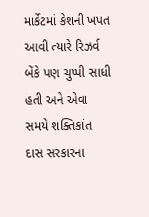માર્કેટમાં કેશની ખપત આવી ત્યારે રિઝર્વ બેંકે પણ ચુપ્પી સાધી હતી અને એવા સમયે શક્તિકાંત દાસ સરકારના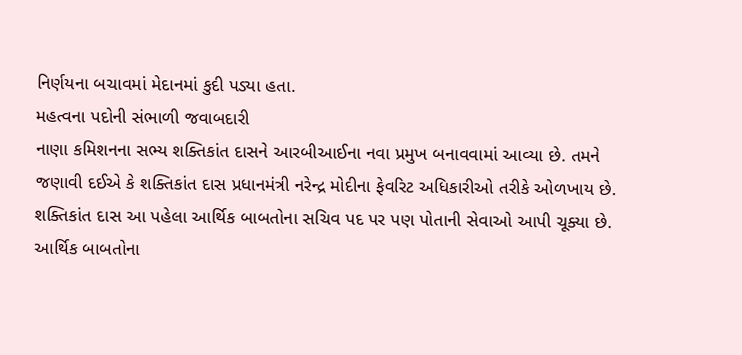નિર્ણયના બચાવમાં મેદાનમાં કુદી પડ્યા હતા.
મહત્વના પદોની સંભાળી જવાબદારી
નાણા કમિશનના સભ્ય શક્તિકાંત દાસને આરબીઆઈના નવા પ્રમુખ બનાવવામાં આવ્યા છે. તમને જણાવી દઈએ કે શક્તિકાંત દાસ પ્રધાનમંત્રી નરેન્દ્ર મોદીના ફેવરિટ અધિકારીઓ તરીકે ઓળખાય છે. શક્તિકાંત દાસ આ પહેલા આર્થિક બાબતોના સચિવ પદ પર પણ પોતાની સેવાઓ આપી ચૂક્યા છે. આર્થિક બાબતોના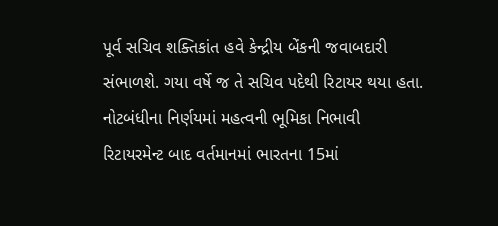પૂર્વ સચિવ શક્તિકાંત હવે કેન્દ્રીય બેંકની જવાબદારી સંભાળશે. ગયા વર્ષે જ તે સચિવ પદેથી રિટાયર થયા હતા.
નોટબંધીના નિર્ણયમાં મહત્વની ભૂમિકા નિભાવી
રિટાયરમેન્ટ બાદ વર્તમાનમાં ભારતના 15માં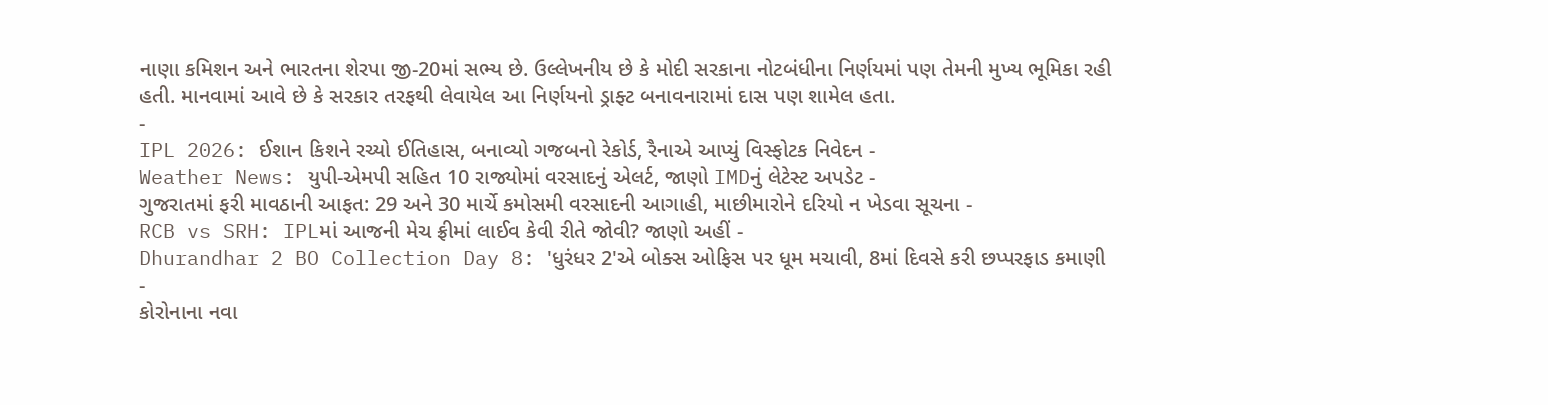નાણા કમિશન અને ભારતના શેરપા જી-20માં સભ્ય છે. ઉલ્લેખનીય છે કે મોદી સરકાના નોટબંધીના નિર્ણયમાં પણ તેમની મુખ્ય ભૂમિકા રહી હતી. માનવામાં આવે છે કે સરકાર તરફથી લેવાયેલ આ નિર્ણયનો ડ્રાફ્ટ બનાવનારામાં દાસ પણ શામેલ હતા.
-
IPL 2026: ઈશાન કિશને રચ્યો ઈતિહાસ, બનાવ્યો ગજબનો રેકોર્ડ, રૈનાએ આપ્યું વિસ્ફોટક નિવેદન -
Weather News: યુપી-એમપી સહિત 10 રાજ્યોમાં વરસાદનું એલર્ટ, જાણો IMDનું લેટેસ્ટ અપડેટ -
ગુજરાતમાં ફરી માવઠાની આફત: 29 અને 30 માર્ચે કમોસમી વરસાદની આગાહી, માછીમારોને દરિયો ન ખેડવા સૂચના -
RCB vs SRH: IPLમાં આજની મેચ ફ્રીમાં લાઈવ કેવી રીતે જોવી? જાણો અહીં -
Dhurandhar 2 BO Collection Day 8: 'ધુરંધર 2'એ બોક્સ ઓફિસ પર ધૂમ મચાવી, 8માં દિવસે કરી છપ્પરફાડ કમાણી -
કોરોનાના નવા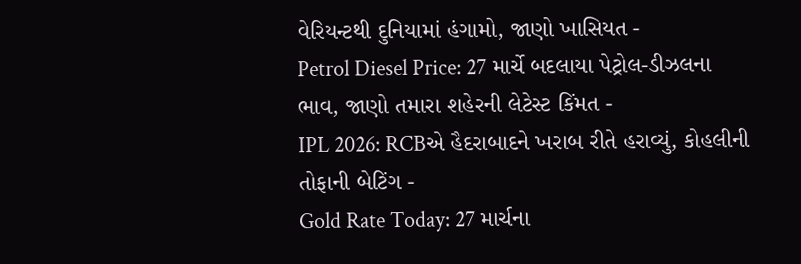વેરિયન્ટથી દુનિયામાં હંગામો, જાણો ખાસિયત -
Petrol Diesel Price: 27 માર્ચે બદલાયા પેટ્રોલ-ડીઝલના ભાવ, જાણો તમારા શહેરની લેટેસ્ટ કિંમત -
IPL 2026: RCBએ હૈદરાબાદને ખરાબ રીતે હરાવ્યું, કોહલીની તોફાની બેટિંગ -
Gold Rate Today: 27 માર્ચના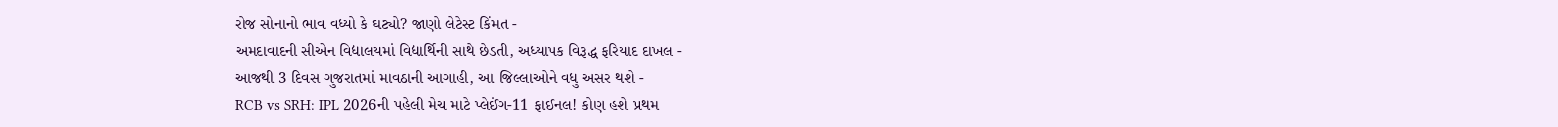રોજ સોનાનો ભાવ વધ્યો કે ઘટ્યો? જાણો લેટેસ્ટ કિંમત -
અમદાવાદની સીએન વિદ્યાલયમાં વિદ્યાર્થિની સાથે છેડતી, અધ્યાપક વિરૂદ્ધ ફરિયાદ દાખલ -
આજથી 3 દિવસ ગુજરાતમાં માવઠાની આગાહી, આ જિલ્લાઓને વધુ અસર થશે -
RCB vs SRH: IPL 2026ની પહેલી મેચ માટે પ્લેઈંગ-11 ફાઈનલ! કોણ હશે પ્રથમ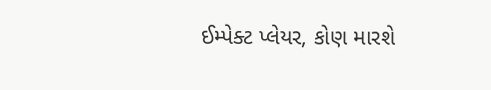ઈમ્પેક્ટ પ્લેયર, કોણ મારશે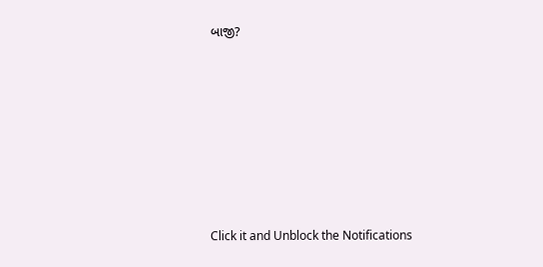બાજી?










Click it and Unblock the Notifications